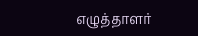எழுத்தாளர்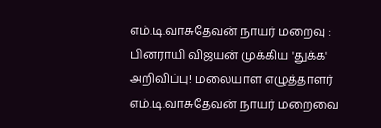எம்.டி.வாசுதேவன் நாயர் மறைவு : பினராயி விஜயன் முக்கிய 'துக்க' அறிவிப்பு! மலையாள எழுத்தாளர் எம்.டி.வாசுதேவன் நாயர் மறைவை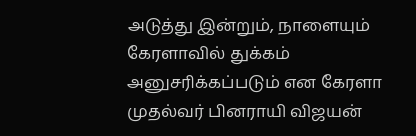அடுத்து இன்றும், நாளையும் கேரளாவில் துக்கம் அனுசரிக்கப்படும் என கேரளா முதல்வர் பினராயி விஜயன்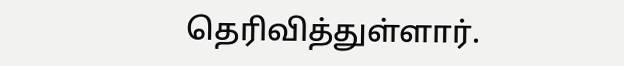தெரிவித்துள்ளார்.